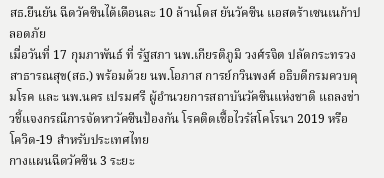สธ.ยืนยัน ฉีดวัคซีนได้เดือนละ 10 ล้านโดส ยันวัคซีน แอสตร้าเซนเนก้าปลอดภัย
เมื่อวันที่ 17 กุมภาพันธ์ ที่ รัฐสภา นพ.เกียรติภูมิ วงศ์รจิต ปลัดกระทรวงสาธารณสุข(สธ.) พร้อมด้วย นพ.โอภาส การย์กวินพงศ์ อธิบดีกรมควบคุมโรค และ นพ.นคร เปรมศรี ผู้อำนวยการสถาบันวัคซีนแห่งชาติ แถลงข่าวชี้แจงกรณีการจัดหาวัคซีนป้องกัน โรคติดเชื้อไวรัสโคโรนา 2019 หรือ โควิด-19 สำหรับประเทศไทย
กางแผนฉีดวัคซีน 3 ระยะ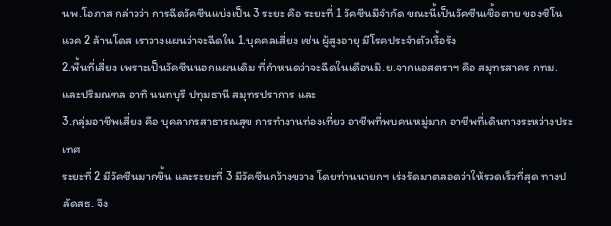นพ.โอภาส กล่าวว่า การฉีดวัคซีนแบ่งเป็น 3 ระยะ คือ ระยะที่ 1 วัคซีนมีจำกัด ขณะนี้เป็นวัคซีนเชื้อตาย ของซิโนแวค 2 ล้านโดส เราวางแผนว่าจะฉีดใน 1.บุคคลเสี่ยง เช่น ผู้สูงอายุ มีโรคประจำตัวเรื้อรัง
2.พื้นที่เสี่ยง เพราะเป็นวัคซีนนอกแผนเดิม ที่กำหนดว่าจะฉีดในเดือนมิ.ย.จากแอสตราฯ คือ สมุทรสาคร กทม.และปริมณฑล อาทิ นนทบุรี ปทุมธานี สมุทรปราการ และ
3.กลุ่มอาชีพเสี่ยง คือ บุคลากรสาธารณสุข การทำงานท่องเที่ยว อาชีพที่พบคนหมู่มาก อาชีพที่เดินทางระหว่างประเทศ
ระยะที่ 2 มีวัคซีนมากขึ้น และระยะที่ 3 มีวัคซีนกว้างขวาง โดยท่านนายกฯ เร่งรัดมาตลอดว่าให้รวดเร็วที่สุด ทางปลัดสธ. จึง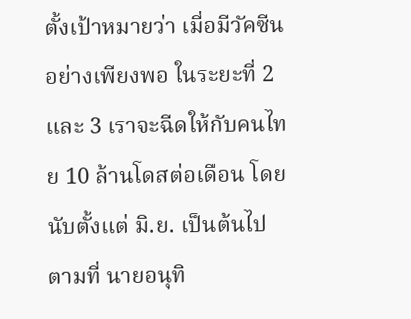ตั้งเป้าหมายว่า เมี่อมีวัคซีนอย่างเพียงพอ ในระยะที่ 2 และ 3 เราจะฉีดให้กับคนไทย 10 ล้านโดสต่อเดือน โดยนับตั้งแต่ มิ.ย. เป็นต้นไป ตามที่ นายอนุทิ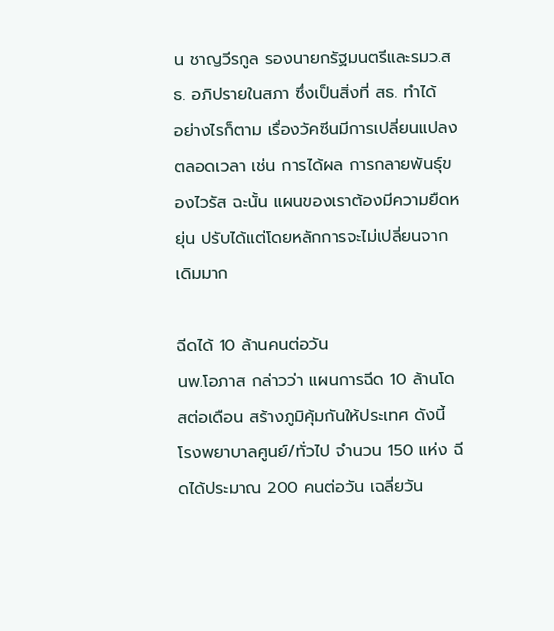น ชาญวีรกูล รองนายกรัฐมนตรีและรมว.สธ. อภิปรายในสภา ซึ่งเป็นสิ่งที่ สธ. ทำได้
อย่างไรก็ตาม เรื่องวัคซีนมีการเปลี่ยนแปลงตลอดเวลา เช่น การได้ผล การกลายพันธุ์ของไวรัส ฉะนั้น แผนของเราต้องมีความยืดหยุ่น ปรับได้แต่โดยหลักการจะไม่เปลี่ยนจากเดิมมาก

ฉีดได้ 10 ล้านคนต่อวัน
นพ.โอภาส กล่าวว่า แผนการฉีด 10 ล้านโดสต่อเดือน สร้างภูมิคุ้มกันให้ประเทศ ดังนี้ โรงพยาบาลศูนย์/ทั่วไป จำนวน 150 แห่ง ฉีดได้ประมาณ 200 คนต่อวัน เฉลี่ยวัน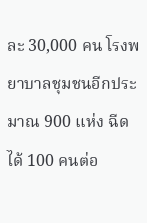ละ 30,000 คน โรงพยาบาลชุมชนอีกประมาณ 900 แห่ง ฉีดได้ 100 คนต่อ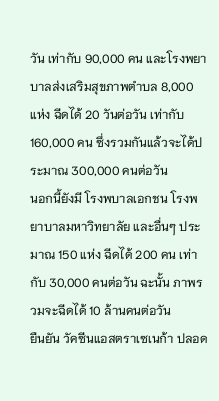วัน เท่ากับ 90,000 คน และโรงพยาบาลส่งเสริมสุขภาพตำบล 8,000 แห่ง ฉีดได้ 20 วันต่อวัน เท่ากับ 160,000 คน ซึ่งรวมกันแล้วจะได้ประมาณ 300,000 คนต่อวัน
นอกนี้ยังมี โรงพบาลเอกชน โรงพยาบาลมหาวิทยาลัย และอื่นๆ ประมาณ 150 แห่ง ฉีดได้ 200 คน เท่ากับ 30,000 คนต่อวัน ฉะนั้น ภาพรวมจะฉีดได้ 10 ล้านคนต่อวัน
ยืนยัน วัคซีนแอสตราเซเนก้า ปลอด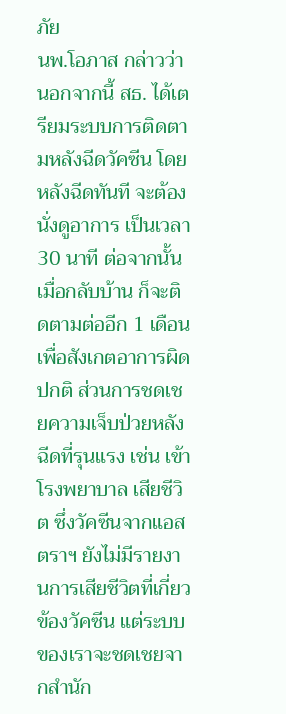ภัย
นพ.โอภาส กล่าวว่า นอกจากนี้ สธ. ได้เตรียมระบบการติดตามหลังฉีดวัคซีน โดยหลังฉีดทันที จะต้องนั่งดูอาการ เป็นเวลา 30 นาที ต่อจากนั้นเมื่อกลับบ้าน ก็จะติดตามต่ออีก 1 เดือน เพื่อสังเกตอาการผิดปกติ ส่วนการชดเชยความเจ็บป่วยหลังฉีดที่รุนแรง เช่น เข้าโรงพยาบาล เสียชีวิต ซึ่งวัคซีนจากแอสตราฯ ยังไม่มีรายงานการเสียชีวิตที่เกี่ยวข้องวัคซีน แต่ระบบของเราจะชดเชยจากสำนัก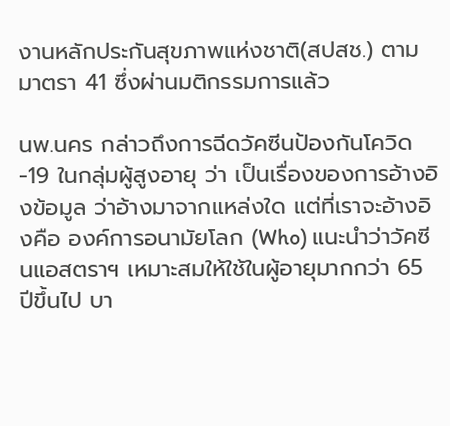งานหลักประกันสุขภาพแห่งชาติ(สปสช.) ตามมาตรา 41 ซึ่งผ่านมติกรรมการแล้ว

นพ.นคร กล่าวถึงการฉีดวัคซีนป้องกันโควิด-19 ในกลุ่มผู้สูงอายุ ว่า เป็นเรื่องของการอ้างอิงข้อมูล ว่าอ้างมาจากแหล่งใด แต่ที่เราจะอ้างอิงคือ องค์การอนามัยโลก (Who) แนะนำว่าวัคซีนแอสตราฯ เหมาะสมให้ใช้ในผู้อายุมากกว่า 65 ปีขึ้นไป บา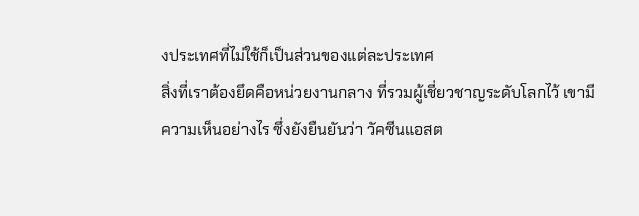งประเทศที่ไม่ใช้ก็เป็นส่วนของแต่ละประเทศ
สิ่งที่เราต้องยึดคือหน่วยงานกลาง ที่รวมผู้เชี่ยวชาญระดับโลกไว้ เขามีความเห็นอย่างไร ซึ่งยังยืนยันว่า วัคซีนแอสต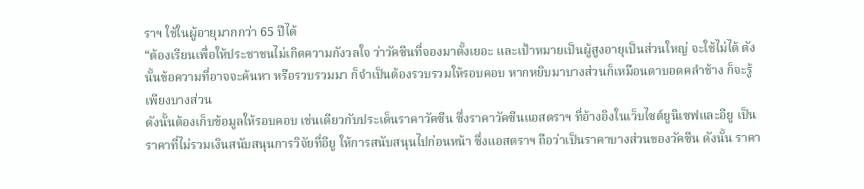ราฯ ใช้ในผู้อายุมากกว่า 65 ปีได้
“ต้องเรียนเพื่อให้ประชาชนไม่เกิดความกังวลใจ ว่าวัคซีนที่จองมาตั้งเยอะ และเป้าหมายเป็นผู้สูงอายุเป็นส่วนใหญ่ จะใช้ไม่ได้ ดังนั้นข้อความที่อาจจะค้นหา หรือรวบรวมมา ก็จำเป็นต้องรวบรวมให้รอบคอบ หากหยิบมาบางส่วนก็เหมือนตาบอดคลำช้าง ก็จะรู้เพียงบางส่วน
ดังนั้นต้องเก็บข้อมูลให้รอบคอบ เช่นเดียวกับประเด็นราคาวัคซีน ซึ่งราคาวัคซีนแอสตราฯ ที่อ้างอิงในเว็บไซต์ยูนิเซฟและอียู เป็นราคาที่ไม่รวมเงินสนับสนุนการวิจัยที่อียู ให้การสนับสนุนไปก่อนหน้า ซึ่งแอสตราฯ ถือว่าเป็นราคาบางส่วนของวัคซีน ดังนั้น ราคา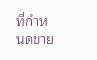ที่กำหนดขาย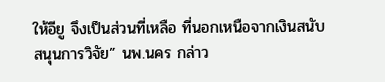ให้อียู จึงเป็นส่วนที่เหลือ ที่นอกเหนือจากเงินสนับสนุนการวิจัย” นพ.นคร กล่าว